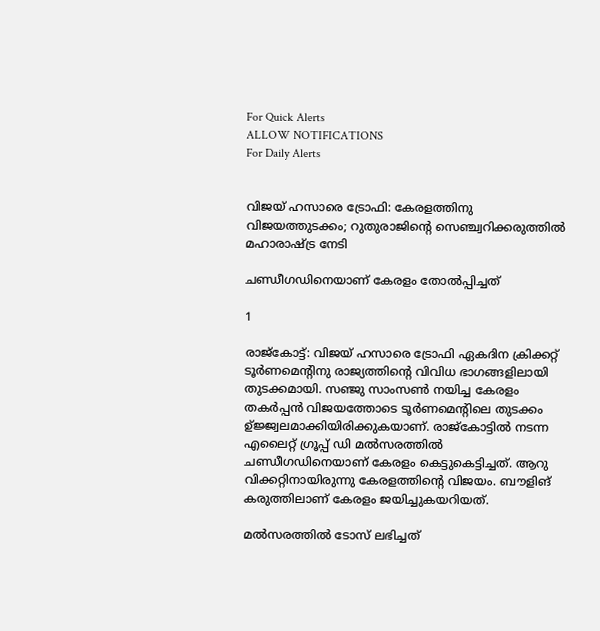For Quick Alerts
ALLOW NOTIFICATIONS
For Daily Alerts


വിജയ് ഹസാരെ ട്രോഫി: കേരളത്തിനു വിജയത്തുടക്കം; റുതുരാജിന്റെ സെഞ്ച്വറിക്കരുത്തില്‍ മഹാരാഷ്ട്ര നേടി

ചണ്ഡീഗഡിനെയാണ് കേരളം തോല്‍പ്പിച്ചത്

1

രാജ്‌കോട്ട്: വിജയ് ഹസാരെ ട്രോഫി ഏകദിന ക്രിക്കറ്റ് ടൂര്‍ണമെന്റിനു രാജ്യത്തിന്റെ വിവിധ ഭാഗങ്ങളിലായി തുടക്കമായി. സഞ്ജു സാംസണ്‍ നയിച്ച കേരളം തകര്‍പ്പന്‍ വിജയത്തോടെ ടൂര്‍ണമെന്റിലെ തുടക്കം ഉ്ജ്ജ്വലമാക്കിയിരിക്കുകയാണ്. രാജ്‌കോട്ടില്‍ നടന്ന എലൈറ്റ് ഗ്രൂപ്പ് ഡി മല്‍സരത്തില്‍ ചണ്ഡീഗഡിനെയാണ് കേരളം കെട്ടുകെട്ടിച്ചത്. ആറു വിക്കറ്റിനായിരുന്നു കേരളത്തിന്റെ വിജയം. ബൗളിങ് കരുത്തിലാണ് കേരളം ജയിച്ചുകയറിയത്.

മല്‍സരത്തില്‍ ടോസ് ലഭിച്ചത്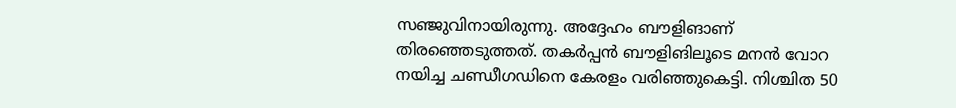സഞ്ജുവിനായിരുന്നു. അദ്ദേഹം ബൗളിങാണ് തിരഞ്ഞെടുത്തത്. തകര്‍പ്പന്‍ ബൗളിങിലൂടെ മനന്‍ വോറ നയിച്ച ചണ്ഡീഗഡിനെ കേരളം വരിഞ്ഞുകെട്ടി. നിശ്ചിത 50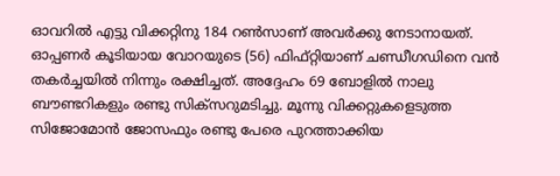ഓവറില്‍ എട്ടു വിക്കറ്റിനു 184 റണ്‍സാണ് അവര്‍ക്കു നേടാനായത്. ഓപ്പണര്‍ കൂടിയായ വോറയുടെ (56) ഫിഫ്റ്റിയാണ് ചണ്ഡീഗഡിനെ വന്‍ തകര്‍ച്ചയില്‍ നിന്നും രക്ഷിച്ചത്. അദ്ദേഹം 69 ബോളില്‍ നാലു ബൗണ്ടറികളും രണ്ടു സിക്‌സറുമടിച്ചു. മൂന്നു വിക്കറ്റുകളെടുത്ത സിജോമോന്‍ ജോസഫും രണ്ടു പേരെ പുറത്താക്കിയ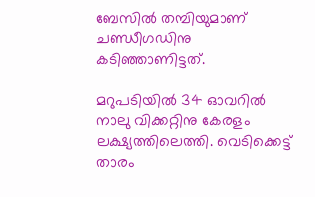ബേസില്‍ തമ്പിയുമാണ് ചണ്ഡീഗഡിനു കടിഞ്ഞാണിട്ടത്.

മറുപടിയില്‍ 34 ഓവറില്‍ നാലു വിക്കറ്റിനു കേരളം ലക്ഷ്യത്തിലെത്തി. വെടിക്കെട്ട് താരം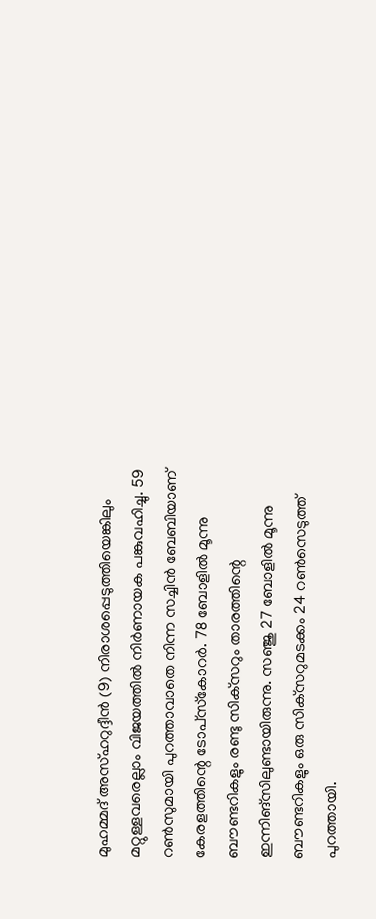മുഹമ്മദ് അസ്ഹറുദ്ദീന്‍ (9) നിരാശപ്പെടുത്തിയെങ്കിലും മറ്റുള്ളവരെല്ലാം വിജയത്തില്‍ നിര്‍ണായക പങ്കുവഹിച്ചു. 59 റണ്‍സുമായി പുറത്താവാതെ നിന്ന സച്ചിന്‍ ബേബിയാണ് കേരളത്തിന്റെ ടോപ്‌സ്‌കോറര്‍. 78 ബോളില്‍ മൂന്നു ബൗണ്ടറികളും രണ്ടു സിക്‌സറും താരത്തിന്റെ ഇന്നിങ്‌സിലുണ്ടായിരുന്നു. സഞ്ജു 27 ബോളില്‍ മൂന്നു ബൗണ്ടറികളും ഒരു സിക്‌സറുമടക്കം 24 റണ്‍സെടുത്ത് പുറത്തായി.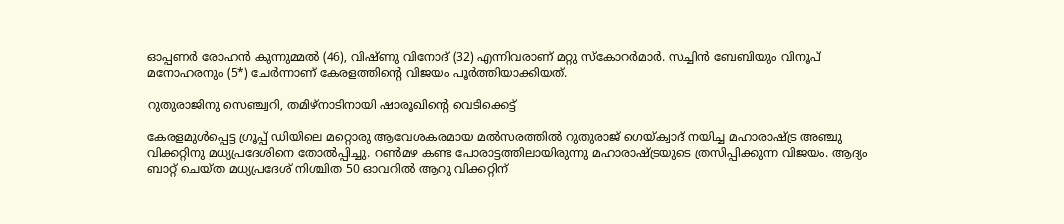ഓപ്പണര്‍ രോഹന്‍ കുന്നുമ്മല്‍ (46), വിഷ്ണു വിനോദ് (32) എന്നിവരാണ് മറ്റു സ്‌കോറര്‍മാര്‍. സച്ചിന്‍ ബേബിയും വിനൂപ് മനോഹരനും (5*) ചേര്‍ന്നാണ് കേരളത്തിന്റെ വിജയം പൂര്‍ത്തിയാക്കിയത്.

റുതുരാജിനു സെഞ്ച്വറി, തമിഴ്‌നാടിനായി ഷാരൂഖിന്റെ വെടിക്കെട്ട്

കേരളമുള്‍പ്പെട്ട ഗ്രൂപ്പ് ഡിയിലെ മറ്റൊരു ആവേശകരമായ മല്‍സരത്തില്‍ റുതുരാജ് ഗെയ്ക്വാദ് നയിച്ച മഹാരാഷ്ട്ര അഞ്ചു വിക്കറ്റിനു മധ്യപ്രദേശിനെ തോല്‍പ്പിച്ചു. റണ്‍മഴ കണ്ട പോരാട്ടത്തിലായിരുന്നു മഹാരാഷ്ട്രയുടെ ത്രസിപ്പിക്കുന്ന വിജയം. ആദ്യം ബാറ്റ് ചെയ്ത മധ്യപ്രദേശ് നിശ്ചിത 50 ഓവറില്‍ ആറു വിക്കറ്റിന്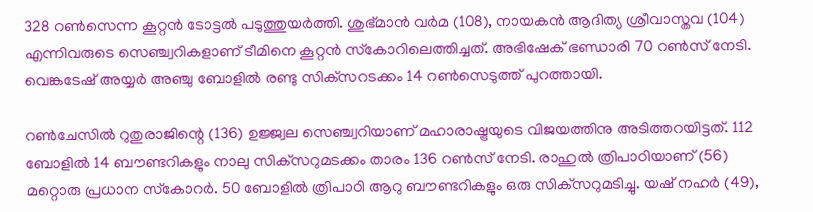328 റണ്‍സെന്ന കൂറ്റന്‍ ടോട്ടല്‍ പടുത്തുയര്‍ത്തി. ശുഭ്മാന്‍ വര്‍മ (108), നായകന്‍ ആദിത്യ ശ്രീവാസ്തവ (104) എന്നിവരുടെ സെഞ്ച്വറികളാണ് ടീമിനെ കൂറ്റന്‍ സ്‌കോറിലെത്തിച്ചത്. അഭിഷേക് ഭണ്ഡാരി 70 റണ്‍സ് നേടി. വെങ്കടേഷ് അയ്യര്‍ അഞ്ചു ബോളില്‍ രണ്ടു സിക്‌സറടക്കം 14 റണ്‍സെടുത്ത് പുറത്തായി.

റണ്‍ചേസില്‍ റുതുരാജിന്റെ (136) ഉജ്ജ്വല സെഞ്ച്വറിയാണ് മഹാരാഷ്ട്രയുടെ വിജയത്തിനു അടിത്തറയിട്ടത്. 112 ബോളില്‍ 14 ബൗണ്ടറികളും നാലു സിക്‌സറുമടക്കം താരം 136 റണ്‍സ് നേടി. രാഹുല്‍ ത്രിപാഠിയാണ് (56) മറ്റൊരു പ്രധാന സ്‌കോറര്‍. 50 ബോളില്‍ ത്രിപാഠി ആറു ബൗണ്ടറികളും ഒരു സിക്‌സറുമടിച്ചു. യഷ് നഹര്‍ (49),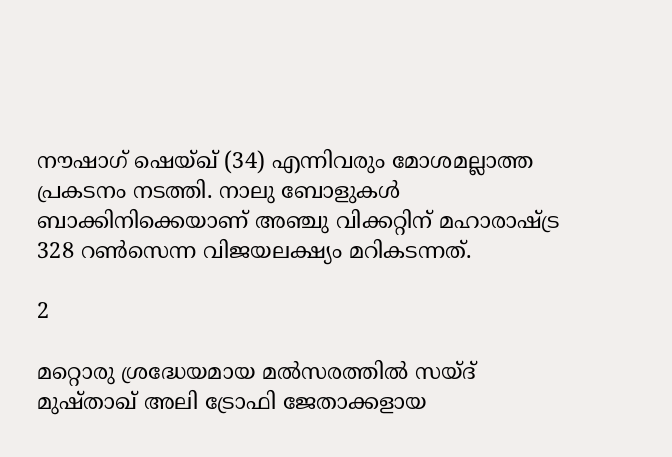നൗഷാഗ് ഷെയ്ഖ് (34) എന്നിവരും മോശമല്ലാത്ത പ്രകടനം നടത്തി. നാലു ബോളുകള്‍ ബാക്കിനിക്കെയാണ് അഞ്ചു വിക്കറ്റിന് മഹാരാഷ്ട്ര 328 റണ്‍സെന്ന വിജയലക്ഷ്യം മറികടന്നത്.

2

മറ്റൊരു ശ്രദ്ധേയമായ മല്‍സരത്തില്‍ സയ്ദ് മുഷ്താഖ് അലി ട്രോഫി ജേതാക്കളായ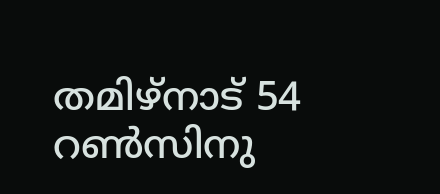തമിഴ്‌നാട് 54 റണ്‍സിനു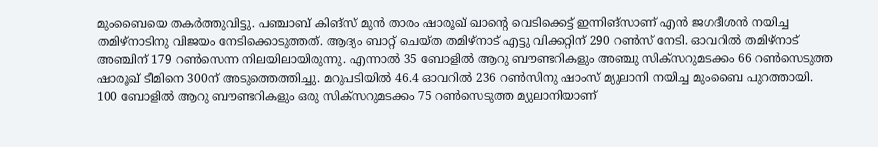മുംബൈയെ തകര്‍ത്തുവിട്ടു. പഞ്ചാബ് കിങ്‌സ് മുന്‍ താരം ഷാരൂഖ് ഖാന്റെ വെടിക്കെട്ട് ഇന്നിങ്‌സാണ് എന്‍ ജഗദീശന്‍ നയിച്ച തമിഴ്‌നാടിനു വിജയം നേടിക്കൊടുത്തത്. ആദ്യം ബാറ്റ് ചെയ്ത തമിഴ്‌നാട് എട്ടു വിക്കറ്റിന് 290 റണ്‍സ് നേടി. ഓവറില്‍ തമിഴ്‌നാട് അഞ്ചിന് 179 റണ്‍സെന്ന നിലയിലായിരുന്നു. എന്നാല്‍ 35 ബോളില്‍ ആറു ബൗണ്ടറികളും അഞ്ചു സിക്‌സറുമടക്കം 66 റണ്‍സെടുത്ത ഷാരൂഖ് ടീമിനെ 300ന് അടുത്തെത്തിച്ചു. മറുപടിയില്‍ 46.4 ഓവറില്‍ 236 റണ്‍സിനു ഷാംസ് മ്യുലാനി നയിച്ച മുംബൈ പുറത്തായി. 100 ബോളില്‍ ആറു ബൗണ്ടറികളും ഒരു സിക്‌സറുമടക്കം 75 റണ്‍സെടുത്ത മ്യുലാനിയാണ്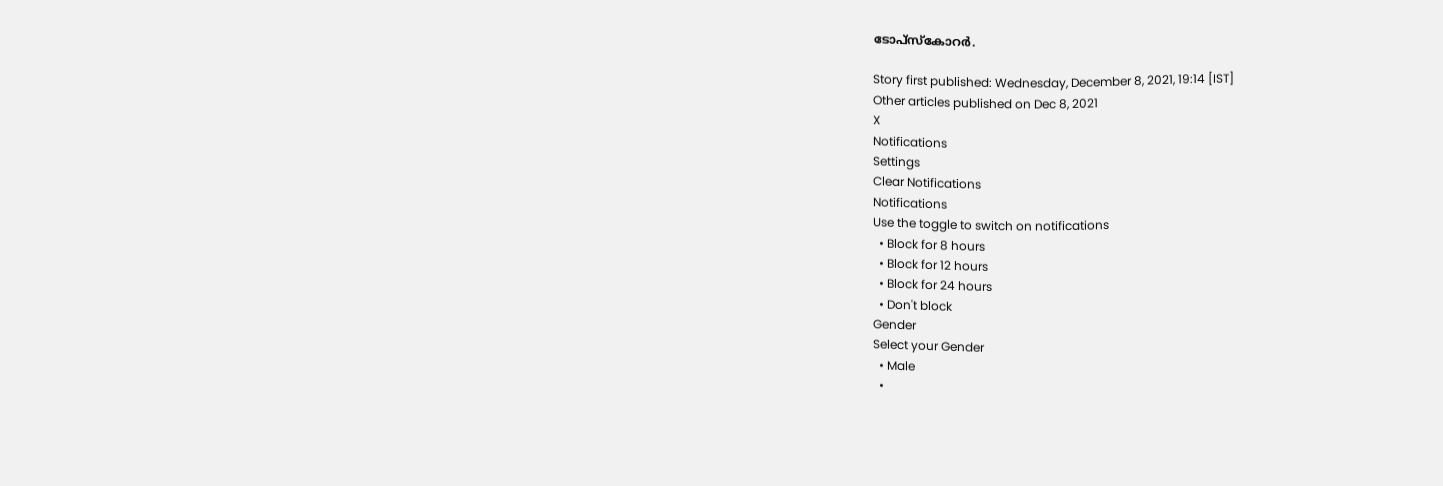ടോപ്‌സ്‌കോറര്‍.

Story first published: Wednesday, December 8, 2021, 19:14 [IST]
Other articles published on Dec 8, 2021
X
Notifications
Settings
Clear Notifications
Notifications
Use the toggle to switch on notifications
  • Block for 8 hours
  • Block for 12 hours
  • Block for 24 hours
  • Don't block
Gender
Select your Gender
  • Male
  •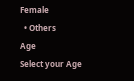Female
  • Others
Age
Select your Age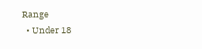Range
  • Under 18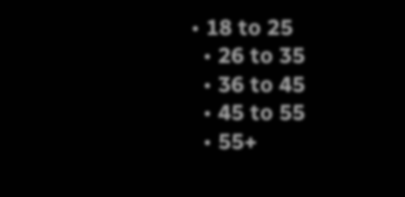• 18 to 25
  • 26 to 35
  • 36 to 45
  • 45 to 55
  • 55+